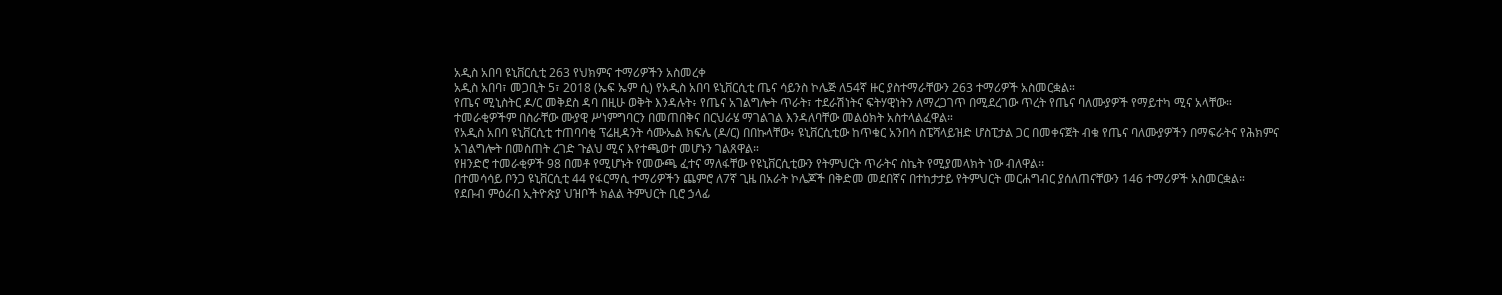አዲስ አበባ ዩኒቨርሲቲ 263 የህክምና ተማሪዎችን አስመረቀ
አዲስ አበባ፣ መጋቢት 5፣ 2018 (ኤፍ ኤም ሲ) የአዲስ አበባ ዩኒቨርሲቲ ጤና ሳይንስ ኮሌጅ ለ54ኛ ዙር ያስተማራቸውን 263 ተማሪዎች አስመርቋል።
የጤና ሚኒስትር ዶ/ር መቅደስ ዳባ በዚሁ ወቅት እንዳሉት፥ የጤና አገልግሎት ጥራት፣ ተደራሽነትና ፍትሃዊነትን ለማረጋገጥ በሚደረገው ጥረት የጤና ባለሙያዎች የማይተካ ሚና አላቸው።
ተመራቂዎችም በስራቸው ሙያዊ ሥነምግባርን በመጠበቅና በርህራሄ ማገልገል እንዳለባቸው መልዕክት አስተላልፈዋል።
የአዲስ አበባ ዩኒቨርሲቲ ተጠባባቂ ፕሬዚዳንት ሳሙኤል ክፍሌ (ዶ/ር) በበኩላቸው፥ ዩኒቨርሲቲው ከጥቁር አንበሳ ስፔሻላይዝድ ሆስፒታል ጋር በመቀናጀት ብቁ የጤና ባለሙያዎችን በማፍራትና የሕክምና አገልግሎት በመስጠት ረገድ ጉልህ ሚና እየተጫወተ መሆኑን ገልጸዋል።
የዘንድሮ ተመራቂዎች 98 በመቶ የሚሆኑት የመውጫ ፈተና ማለፋቸው የዩኒቨርሲቲውን የትምህርት ጥራትና ስኬት የሚያመላክት ነው ብለዋል፡፡
በተመሳሳይ ቦንጋ ዩኒቨርሲቲ 44 የፋርማሲ ተማሪዎችን ጨምሮ ለ7ኛ ጊዜ በአራት ኮሌጆች በቅድመ መደበኛና በተከታታይ የትምህርት መርሐግብር ያሰለጠናቸውን 146 ተማሪዎች አስመርቋል።
የደቡብ ምዕራበ ኢትዮጵያ ህዝቦች ክልል ትምህርት ቢሮ ኃላፊ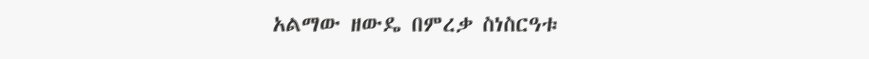አልማው ዘውዴ በምረቃ ስነስርዓቱ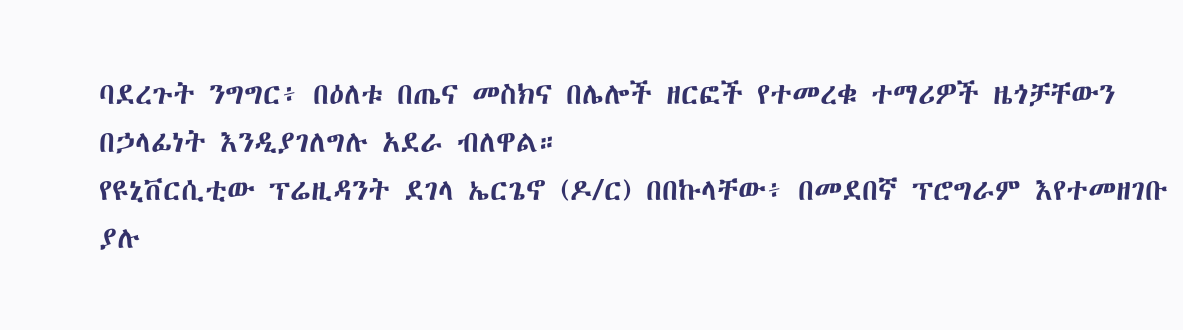ባደረጉት ንግግር፥ በዕለቱ በጤና መስክና በሌሎች ዘርፎች የተመረቁ ተማሪዎች ዜጎቻቸውን በኃላፊነት እንዲያገለግሉ አደራ ብለዋል።
የዩኒቨርሲቲው ፕሬዚዳንት ደገላ ኤርጌኖ (ዶ/ር) በበኩላቸው፥ በመደበኛ ፕሮግራም እየተመዘገቡ ያሉ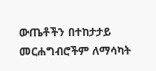ውጤቶችን በተከታታይ መርሐግብሮችም ለማሳካት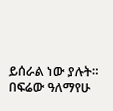ይሰራል ነው ያሉት።
በፍሬው ዓለማየሁ